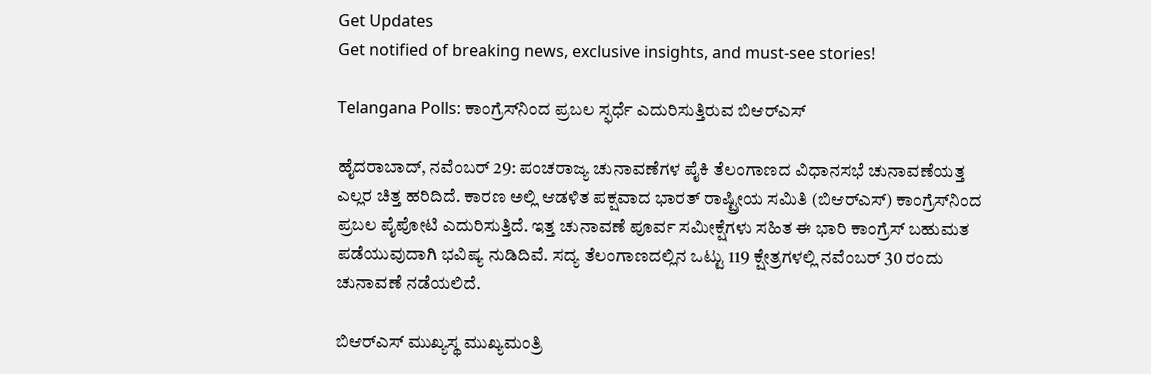Get Updates
Get notified of breaking news, exclusive insights, and must-see stories!

Telangana Polls: ಕಾಂಗ್ರೆಸ್‌ನಿಂದ ಪ್ರಬಲ ಸ್ಫರ್ಧೆ ಎದುರಿಸುತ್ತಿರುವ ಬಿಆರ್‌ಎಸ್‌

ಹೈದರಾಬಾದ್, ನವೆಂಬರ್ 29: ಪಂಚರಾಜ್ಯ ಚುನಾವಣೆಗಳ ಪೈಕಿ ತೆಲಂಗಾಣದ ವಿಧಾನಸಭೆ ಚುನಾವಣೆಯತ್ತ ಎಲ್ಲರ ಚಿತ್ತ ಹರಿದಿದೆ. ಕಾರಣ ಅಲ್ಲಿ ಆಡಳಿತ ಪಕ್ಷವಾದ ಭಾರತ್ ರಾಷ್ಟ್ರೀಯ ಸಮಿತಿ (ಬಿಆರ್‌ಎಸ್) ಕಾಂಗ್ರೆಸ್‌ನಿಂದ ಪ್ರಬಲ ಪೈಪೋಟಿ ಎದುರಿಸುತ್ತಿದೆ. ಇತ್ತ ಚುನಾವಣೆ ಪೂರ್ವ ಸಮೀಕ್ಷೆಗಳು ಸಹಿತ ಈ ಭಾರಿ ಕಾಂಗ್ರೆಸ್‌ ಬಹುಮತ ಪಡೆಯುವುದಾಗಿ ಭವಿಷ್ಯ ನುಡಿದಿವೆ. ಸದ್ಯ ತೆಲಂಗಾಣದಲ್ಲಿನ ಒಟ್ಟು 119 ಕ್ಷೇತ್ರಗಳಲ್ಲಿ ನವೆಂಬರ್ 30 ರಂದು ಚುನಾವಣೆ ನಡೆಯಲಿದೆ.

ಬಿಆರ್‌ಎಸ್ ಮುಖ್ಯಸ್ಥ ಮುಖ್ಯಮಂತ್ರಿ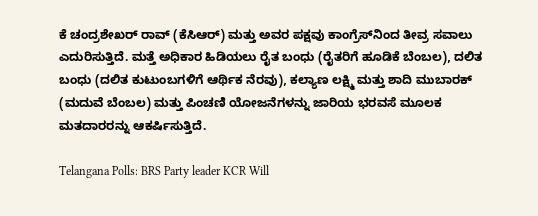ಕೆ ಚಂದ್ರಶೇಖರ್ ರಾವ್ (ಕೆಸಿಆರ್) ಮತ್ತು ಅವರ ಪಕ್ಷವು ಕಾಂಗ್ರೆಸ್‌ನಿಂದ ತೀವ್ರ ಸವಾಲು ಎದುರಿಸುತ್ತಿದೆ. ಮತ್ತೆ ಅಧಿಕಾರ ಹಿಡಿಯಲು ರೈತ ಬಂಧು (ರೈತರಿಗೆ ಹೂಡಿಕೆ ಬೆಂಬಲ), ದಲಿತ ಬಂಧು (ದಲಿತ ಕುಟುಂಬಗಳಿಗೆ ಆರ್ಥಿಕ ನೆರವು), ಕಲ್ಯಾಣ ಲಕ್ಷ್ಮಿ ಮತ್ತು ಶಾದಿ ಮುಬಾರಕ್ (ಮದುವೆ ಬೆಂಬಲ) ಮತ್ತು ಪಿಂಚಣಿ ಯೋಜನೆಗಳನ್ನು ಜಾರಿಯ ಭರವಸೆ ಮೂಲಕ ಮತದಾರರನ್ನು ಆಕರ್ಷಿಸುತ್ತಿದೆ.

Telangana Polls: BRS Party leader KCR Will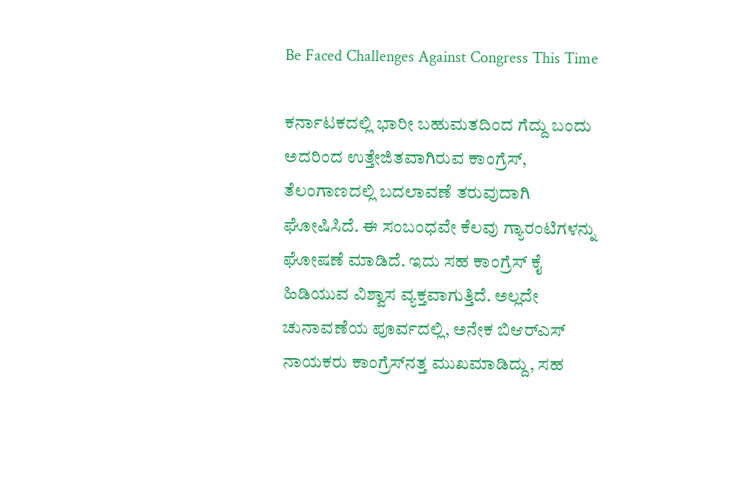Be Faced Challenges Against Congress This Time

ಕರ್ನಾಟಕದಲ್ಲಿ ಭಾರೀ ಬಹುಮತದಿಂದ ಗೆದ್ದು ಬಂದು ಅದರಿಂದ ಉತ್ತೇಜಿತವಾಗಿರುವ ಕಾಂಗ್ರೆಸ್, ತೆಲಂಗಾಣದಲ್ಲಿ ಬದಲಾವಣೆ ತರುವುದಾಗಿ ಘೋಷಿಸಿದೆ. ಈ ಸಂಬಂಧವೇ ಕೆಲವು ಗ್ಯಾರಂಟಿಗಳನ್ನು ಘೋಷಣೆ ಮಾಡಿದೆ. ಇದು ಸಹ ಕಾಂಗ್ರೆಸ್‌ ಕೈ ಹಿಡಿಯುವ ವಿಶ್ವಾಸ ವ್ಯಕ್ತವಾಗುತ್ತಿದೆ. ಅಲ್ಲದೇ ಚುನಾವಣೆಯ ಪೂರ್ವದಲ್ಲಿ, ಅನೇಕ ಬಿಆರ್‌ಎಸ್ ನಾಯಕರು ಕಾಂಗ್ರೆಸ್‌ನತ್ತ ಮುಖಮಾಡಿದ್ದು, ಸಹ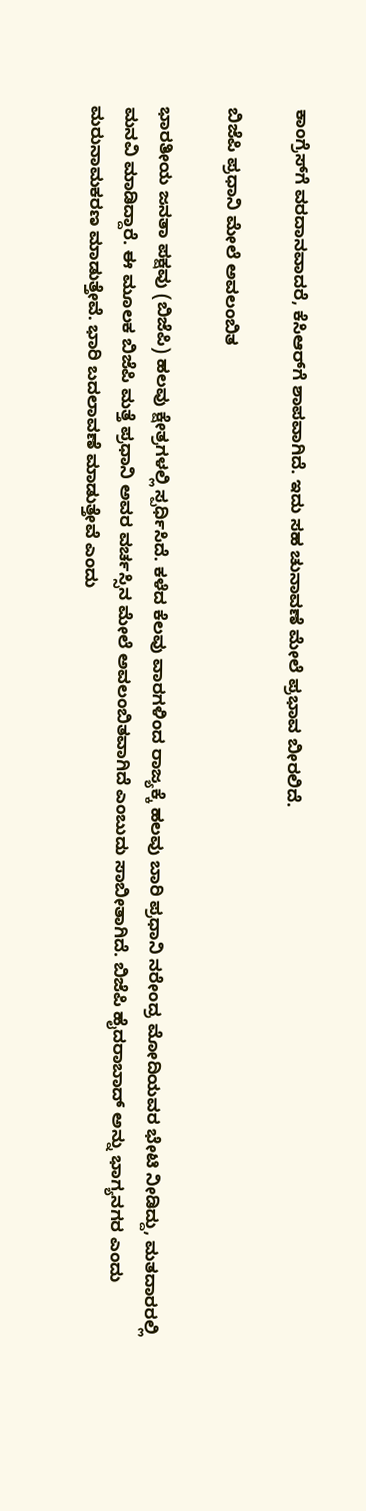ಕಾಂಗ್ರೆಸ್‌ಗೆ ವರದಾನವಾದರೆ, ಕೆಸಿಆರ್‌ಗೆ ಶಾಪವಾಗಿದೆ. ಇದು ಸಹ ಚುನಾವಣೆ ಮೇಲೆ ಪ್ರಭಾವ ಬೀರಲಿದೆ.

ಬಿಜೆಪಿ ಪ್ರಧಾನಿ ಮೇಲೆ ಅವಲಂಬಿತ

ಭಾರತೀಯ ಜನತಾ ಪಕ್ಷವು (ಬಿಜೆಪಿ) ಹಲವು ಕ್ಷೇತ್ರಗಳಲ್ಲಿ ಸ್ಪರ್ಧಿಸಿದೆ. ಕಳೆದ ಕೆಲವು ವಾರಗಳಿಂದ ರಾಜ್ಯಕ್ಕೆ ಹಲವು ಬಾರಿ ಪ್ರಧಾನಿ ನರೇಂದ್ರ ಮೋದಿಯವರ ಭೇಟಿ ನೀಡಿದ್ದು, ಮತದಾರರಲ್ಲಿ ಮನವಿ ಮಾಡಿದ್ದಾರೆ. ಈ ಮೂಲಕ ಬಿಜೆಪಿ ಮತ್ತೆ ಪ್ರಧಾನಿ ಅವರ ವರ್ಚಸ್ಸಿನ ಮೇಲೆ ಅವಲಂಬಿತವಾಗಿದೆ ಎಂಬುದು ಸಾಬೀತಾಗಿದೆ. ಬಿಜೆಪಿ ಹೈದರಾಬಾದ್ ಅನ್ನು ಭಾಗ್ಯನಗರ ಎಂದು ಮರುನಾಮಕರಣ ಮಾಡುತ್ತೇವೆ. ಭಾರಿ ಬದಲಾವಣೆ ಮಾಡುತ್ತೇವೆ ಎಂದು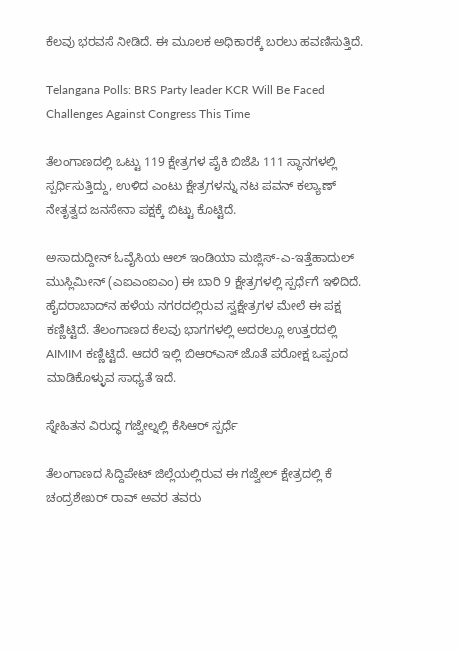ಕೆಲವು ಭರವಸೆ ನೀಡಿದೆ. ಈ ಮೂಲಕ ಅಧಿಕಾರಕ್ಕೆ ಬರಲು ಹವಣಿಸುತ್ತಿದೆ.

Telangana Polls: BRS Party leader KCR Will Be Faced Challenges Against Congress This Time

ತೆಲಂಗಾಣದಲ್ಲಿ ಒಟ್ಟು 119 ಕ್ಷೇತ್ರಗಳ ಪೈಕಿ ಬಿಜೆಪಿ 111 ಸ್ಥಾನಗಳಲ್ಲಿ ಸ್ಪರ್ಧಿಸುತ್ತಿದ್ದು, ಉಳಿದ ಎಂಟು ಕ್ಷೇತ್ರಗಳನ್ನು ನಟ ಪವನ್ ಕಲ್ಯಾಣ್ ನೇತೃತ್ವದ ಜನಸೇನಾ ಪಕ್ಷಕ್ಕೆ ಬಿಟ್ಟು ಕೊಟ್ಟಿದೆ.

ಅಸಾದುದ್ದೀನ್ ಓವೈಸಿಯ ಆಲ್ ಇಂಡಿಯಾ ಮಜ್ಲಿಸ್-ಎ-ಇತ್ತೆಹಾದುಲ್ ಮುಸ್ಲಿಮೀನ್ (ಎಐಎಂಐಎಂ) ಈ ಬಾರಿ 9 ಕ್ಷೇತ್ರಗಳಲ್ಲಿ ಸ್ಪರ್ಧೆಗೆ ಇಳಿದಿದೆ. ಹೈದರಾಬಾದ್‌ನ ಹಳೆಯ ನಗರದಲ್ಲಿರುವ ಸ್ವಕ್ಷೇತ್ರಗಳ ಮೇಲೆ ಈ ಪಕ್ಷ ಕಣ್ಣಿಟ್ಟಿದೆ. ತೆಲಂಗಾಣದ ಕೆಲವು ಭಾಗಗಳಲ್ಲಿ ಅದರಲ್ಲೂ ಉತ್ತರದಲ್ಲಿ AIMIM ಕಣ್ಣಿಟ್ಟಿದೆ. ಆದರೆ ಇಲ್ಲಿ ಬಿಆರ್‌ಎಸ್‌ ಜೊತೆ ಪರೋಕ್ಷ ಒಪ್ಪಂದ ಮಾಡಿಕೊಳ್ಳುವ ಸಾಧ್ಯತೆ ಇದೆ.

ಸ್ನೇಹಿತನ ವಿರುದ್ಧ ಗಜ್ವೇಲ್ನಲ್ಲಿ ಕೆಸಿಆರ್ ಸ್ಪರ್ಧೆ

ತೆಲಂಗಾಣದ ಸಿದ್ದಿಪೇಟ್ ಜಿಲ್ಲೆಯಲ್ಲಿರುವ ಈ ಗಜ್ವೇಲ್ ಕ್ಷೇತ್ರದಲ್ಲಿ ಕೆ ಚಂದ್ರಶೇಖರ್ ರಾವ್ ಅವರ ತವರು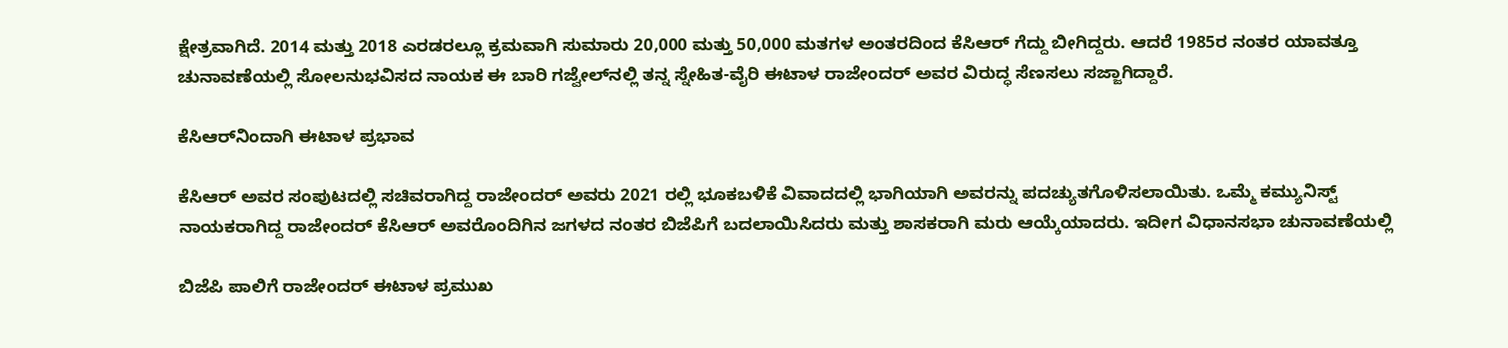ಕ್ಷೇತ್ರವಾಗಿದೆ. 2014 ಮತ್ತು 2018 ಎರಡರಲ್ಲೂ ಕ್ರಮವಾಗಿ ಸುಮಾರು 20,000 ಮತ್ತು 50,000 ಮತಗಳ ಅಂತರದಿಂದ ಕೆಸಿಆರ್ ಗೆದ್ದು ಬೀಗಿದ್ದರು. ಆದರೆ 1985ರ ನಂತರ ಯಾವತ್ತೂ ಚುನಾವಣೆಯಲ್ಲಿ ಸೋಲನುಭವಿಸದ ನಾಯಕ ಈ ಬಾರಿ ಗಜ್ವೇಲ್‌ನಲ್ಲಿ ತನ್ನ ಸ್ನೇಹಿತ-ವೈರಿ ಈಟಾಳ ರಾಜೇಂದರ್ ಅವರ ವಿರುದ್ಧ ಸೆಣಸಲು ಸಜ್ಜಾಗಿದ್ದಾರೆ.

ಕೆಸಿಆರ್‌ನಿಂದಾಗಿ ಈಟಾಳ ಪ್ರಭಾವ

ಕೆಸಿಆರ್ ಅವರ ಸಂಪುಟದಲ್ಲಿ ಸಚಿವರಾಗಿದ್ದ ರಾಜೇಂದರ್ ಅವರು 2021 ರಲ್ಲಿ ಭೂಕಬಳಿಕೆ ವಿವಾದದಲ್ಲಿ ಭಾಗಿಯಾಗಿ ಅವರನ್ನು ಪದಚ್ಯುತಗೊಳಿಸಲಾಯಿತು. ಒಮ್ಮೆ ಕಮ್ಯುನಿಸ್ಟ್ ನಾಯಕರಾಗಿದ್ದ ರಾಜೇಂದರ್ ಕೆಸಿಆರ್ ಅವರೊಂದಿಗಿನ ಜಗಳದ ನಂತರ ಬಿಜೆಪಿಗೆ ಬದಲಾಯಿಸಿದರು ಮತ್ತು ಶಾಸಕರಾಗಿ ಮರು ಆಯ್ಕೆಯಾದರು. ಇದೀಗ ವಿಧಾನಸಭಾ ಚುನಾವಣೆಯಲ್ಲಿ

ಬಿಜೆಪಿ ಪಾಲಿಗೆ ರಾಜೇಂದರ್ ಈಟಾಳ ಪ್ರಮುಖ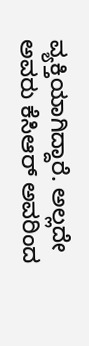ವ್ಯಕ್ತಿಯಾಗಿದ್ದಾರೆ. ಅಲ್ಲದೇ ಅವರು ಕೆಸಿಆರ್ ಅವರಿಂದ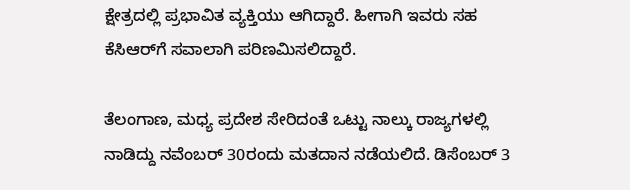ಕ್ಷೇತ್ರದಲ್ಲಿ ಪ್ರಭಾವಿತ ವ್ಯಕ್ತಿಯು ಆಗಿದ್ದಾರೆ. ಹೀಗಾಗಿ ಇವರು ಸಹ ಕೆಸಿಆರ್‌ಗೆ ಸವಾಲಾಗಿ ಪರಿಣಮಿಸಲಿದ್ದಾರೆ.

ತೆಲಂಗಾಣ, ಮಧ್ಯ ಪ್ರದೇಶ ಸೇರಿದಂತೆ ಒಟ್ಟು ನಾಲ್ಕು ರಾಜ್ಯಗಳಲ್ಲಿ ನಾಡಿದ್ದು ನವೆಂಬರ್ 30ರಂದು ಮತದಾನ ನಡೆಯಲಿದೆ. ಡಿಸೆಂಬರ್ 3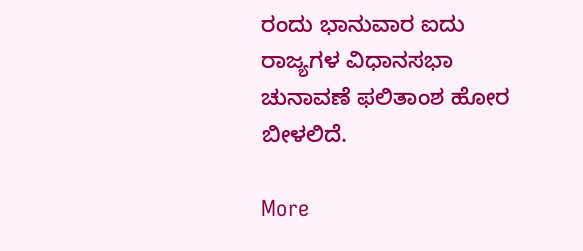ರಂದು ಭಾನುವಾರ ಐದು ರಾಜ್ಯಗಳ ವಿಧಾನಸಭಾ ಚುನಾವಣೆ ಫಲಿತಾಂಶ ಹೋರ ಬೀಳಲಿದೆ.

More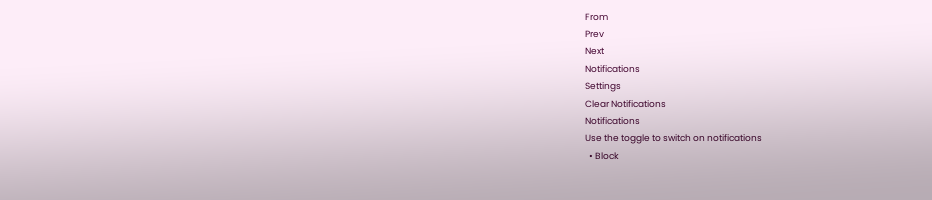From
Prev
Next
Notifications
Settings
Clear Notifications
Notifications
Use the toggle to switch on notifications
  • Block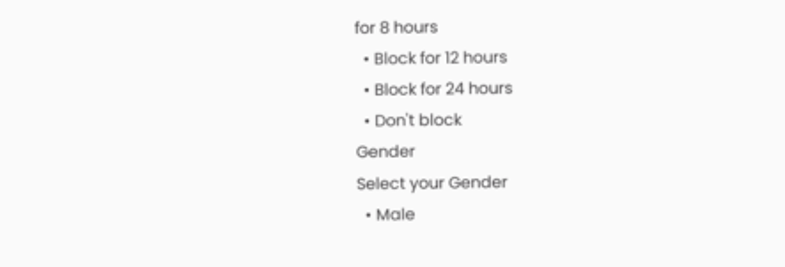for 8 hours
  • Block for 12 hours
  • Block for 24 hours
  • Don't block
Gender
Select your Gender
  • Male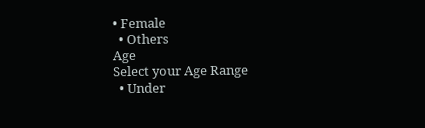• Female
  • Others
Age
Select your Age Range
  • Under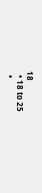18
  • 18 to 25
  •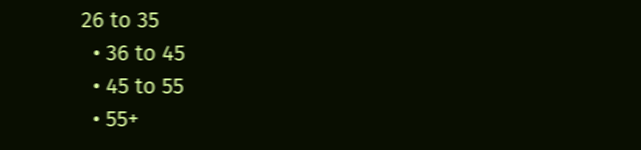26 to 35
  • 36 to 45
  • 45 to 55
  • 55+